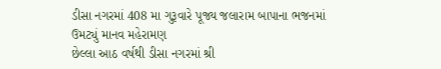ડીસા નગરમાં 408 મા ગુરૂવારે પૂજ્ય જલારામ બાપાના ભજનમાં ઉમટ્યું માનવ મહેરામણ
છેલ્લા આઠ વર્ષથી ડીસા નગરમાં શ્રી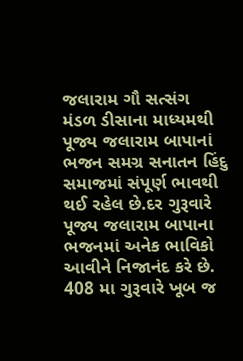જલારામ ગૌ સત્સંગ મંડળ ડીસાના માધ્યમથી પૂજ્ય જલારામ બાપાનાં ભજન સમગ્ર સનાતન હિંદુ સમાજમાં સંપૂર્ણ ભાવથી થઈ રહેલ છે.દર ગુરૂવારે પૂજ્ય જલારામ બાપાના ભજનમાં અનેક ભાવિકો આવીને નિજાનંદ કરે છે.
408 મા ગુરૂવારે ખૂબ જ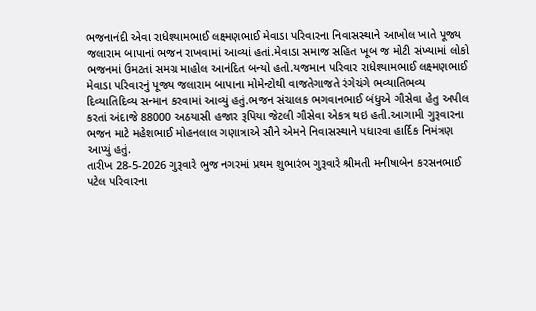ભજનાનંદી એવા રાધેશ્યામભાઈ લક્ષ્મણભાઈ મેવાડા પરિવારના નિવાસસ્થાને આખોલ ખાતે પૂજ્ય જલારામ બાપાનાં ભજન રાખવામાં આવ્યાં હતાં.મેવાડા સમાજ સહિત ખૂબ જ મોટી સંખ્યામાં લોકો ભજનમાં ઉમટતાં સમગ્ર માહોલ આનંદિત બન્યો હતો.યજમાન પરિવાર રાધેશ્યામભાઈ લક્ષ્મણભાઈ મેવાડા પરિવારનું પૂજ્ય જલારામ બાપાના મોમેન્ટોથી વાજતેગાજતે રંગેચંગે ભવ્યાતિભવ્ય દિવ્યાતિદિવ્ય સન્માન કરવામાં આવ્યું હતું.ભજન સંચાલક ભગવાનભાઈ બંધુએ ગૌસેવા હેતુ અપીલ કરતાં અંદાજે 88000 અઠયાસી હજાર રૂપિયા જેટલી ગૌસેવા એકત્ર થઇ હતી.આગામી ગુરૂવારના ભજન માટે મહેશભાઈ મોહનલાલ ગણાત્રાએ સૌને એમને નિવાસસ્થાને પધારવા હાર્દિક નિમંત્રણ આપ્યું હતું.
તારીખ 28-5-2026 ગુરૂવારે ભુજ નગરમાં પ્રથમ શુભારંભ ગુરૂવારે શ્રીમતી મનીષાબેન કરસનભાઈ પટેલ પરિવારના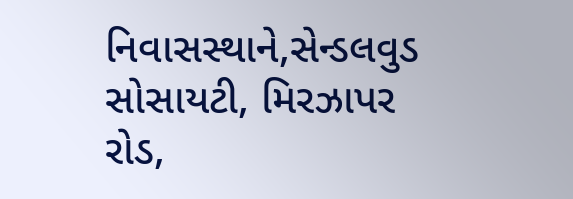નિવાસસ્થાને,સેન્ડલવુડ સોસાયટી, મિરઝાપર રોડ,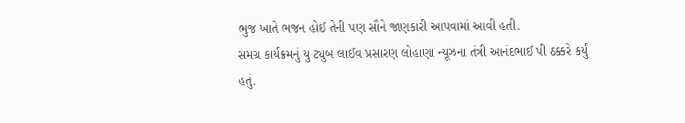ભુજ ખાતે ભજન હોઈ તેની પણ સૌને જાણકારી આપવામાં આવી હતી.
સમગ્ર કાર્યક્રમનું યુ ટ્યુબ લાઈવ પ્રસારણ લોહાણા ન્યૂઝના તંત્રી આનંદભાઈ પી ઠક્કરે કર્યું હતું.